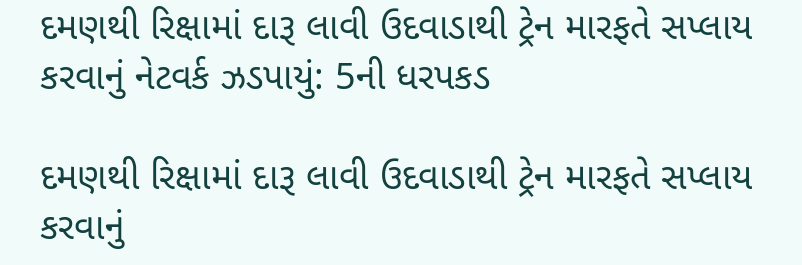દમણથી રિક્ષામાં દારૂ લાવી ઉદવાડાથી ટ્રેન મારફતે સપ્લાય કરવાનું નેટવર્ક ઝડપાયું: 5ની ધરપકડ

દમણથી રિક્ષામાં દારૂ લાવી ઉદવાડાથી ટ્રેન મારફતે સપ્લાય કરવાનું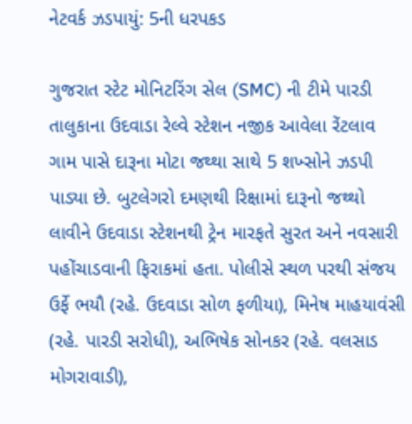નેટવર્ક ઝડપાયું: 5ની ધરપકડ

ગુજરાત સ્ટેટ મોનિટરિંગ સેલ (SMC) ની ટીમે પારડી તાલુકાના ઉદવાડા રેલ્વે સ્ટેશન નજીક આવેલા રેંટલાવ ગામ પાસે દારૂના મોટા જથ્થા સાથે 5 શખ્સોને ઝડપી પાડ્યા છે. બુટલેગરો દમણથી રિક્ષામાં દારૂનો જથ્થો લાવીને ઉદવાડા સ્ટેશનથી ટ્રેન મારફતે સુરત અને નવસારી પહોંચાડવાની ફિરાકમાં હતા. પોલીસે સ્થળ પરથી સંજય ઉર્ફે ભયૌ (રહે. ઉદવાડા સોળ ફળીયા), મિનેષ માહયાવંસી (રહે. પારડી સરોધી), અભિષેક સોનકર (રહે. વલસાડ મોગરાવાડી),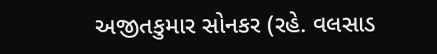અજીતકુમાર સોનકર (રહે. વલસાડ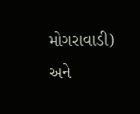મોગરાવાડી) અને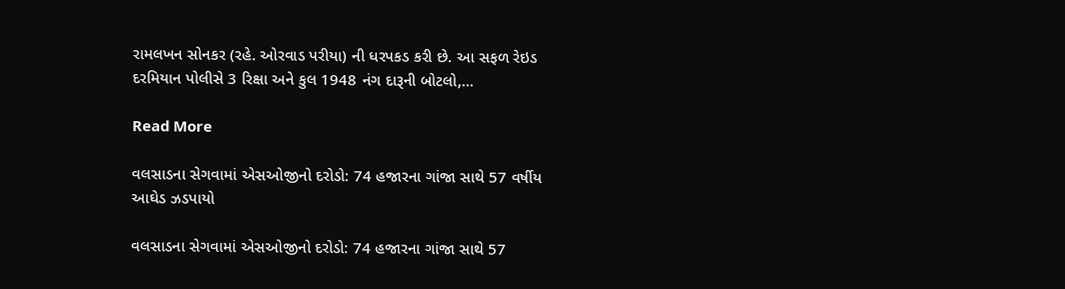રામલખન સોનકર (રહે. ઓરવાડ પરીયા) ની ધરપકડ કરી છે. આ સફળ રેઇડ દરમિયાન પોલીસે 3 રિક્ષા અને કુલ 1948 નંગ દારૂની બોટલો,…

Read More

વલસાડના સેગવામાં એસઓજીનો દરોડો: 74 હજારના ગાંજા સાથે 57 વર્ષીય આઘેડ ઝડપાયો

વલસાડના સેગવામાં એસઓજીનો દરોડો: 74 હજારના ગાંજા સાથે 57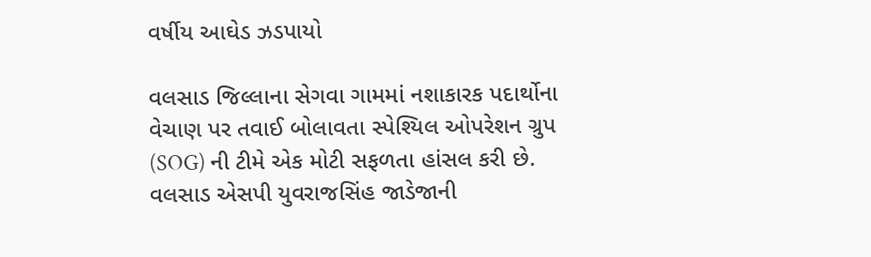વર્ષીય આઘેડ ઝડપાયો

વલસાડ જિલ્લાના સેગવા ગામમાં નશાકારક પદાર્થોના વેચાણ પર તવાઈ બોલાવતા સ્પેશ્યિલ ઓપરેશન ગ્રુપ (SOG) ની ટીમે એક મોટી સફળતા હાંસલ કરી છે. વલસાડ એસપી યુવરાજસિંહ જાડેજાની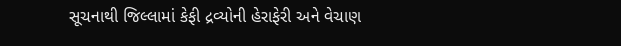સૂચનાથી જિલ્લામાં કેફી દ્રવ્યોની હેરાફેરી અને વેચાણ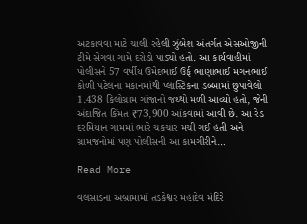અટકાવવા માટે ચાલી રહેલી ઝુંબેશ અંતર્ગત એસઓજીની ટીમે સેગવા ગામે દરોડો પાડ્યો હતો. આ કાર્યવાહીમાં પોલીસને 57 વર્ષીય ઉમેદભાઈ ઉર્ફ ભાણાભાઈ મગનભાઈ કોળી પટેલના મકાનમાંથી પ્લાસ્ટિકના ડબ્બામાં છુપાવેલો 1.438 કિલોગ્રામ ગાંજાનો જથ્થો મળી આવ્યો હતો, જેની અંદાજિત કિંમત ₹73,900 આંકવામાં આવી છે. આ રેડ દરમિયાન ગામમાં ભારે ચકચાર મચી ગઈ હતી અને ગ્રામજનોમાં પણ પોલીસની આ કામગીરીને…

Read More

વલસાડના અબ્રામામાં તડકેશ્વર મહાદેવ મંદિરે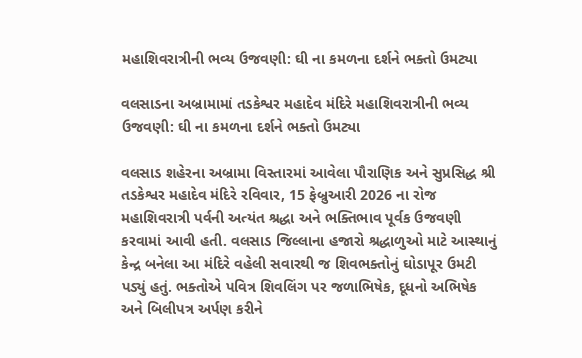મહાશિવરાત્રીની ભવ્ય ઉજવણી: ઘી ના કમળના દર્શને ભક્તો ઉમટ્યા

વલસાડના અબ્રામામાં તડકેશ્વર મહાદેવ મંદિરે મહાશિવરાત્રીની ભવ્ય ઉજવણી: ઘી ના કમળના દર્શને ભક્તો ઉમટ્યા

વલસાડ શહેરના અબ્રામા વિસ્તારમાં આવેલા પૌરાણિક અને સુપ્રસિદ્ધ શ્રી તડકેશ્વર મહાદેવ મંદિરે રવિવાર, 15 ફેબ્રુઆરી 2026 ના રોજ મહાશિવરાત્રી પર્વની અત્યંત શ્રદ્ધા અને ભક્તિભાવ પૂર્વક ઉજવણી કરવામાં આવી હતી. વલસાડ જિલ્લાના હજારો શ્રદ્ધાળુઓ માટે આસ્થાનું કેન્દ્ર બનેલા આ મંદિરે વહેલી સવારથી જ શિવભક્તોનું ઘોડાપૂર ઉમટી પડ્યું હતું. ભક્તોએ પવિત્ર શિવલિંગ પર જળાભિષેક, દૂધનો અભિષેક અને બિલીપત્ર અર્પણ કરીને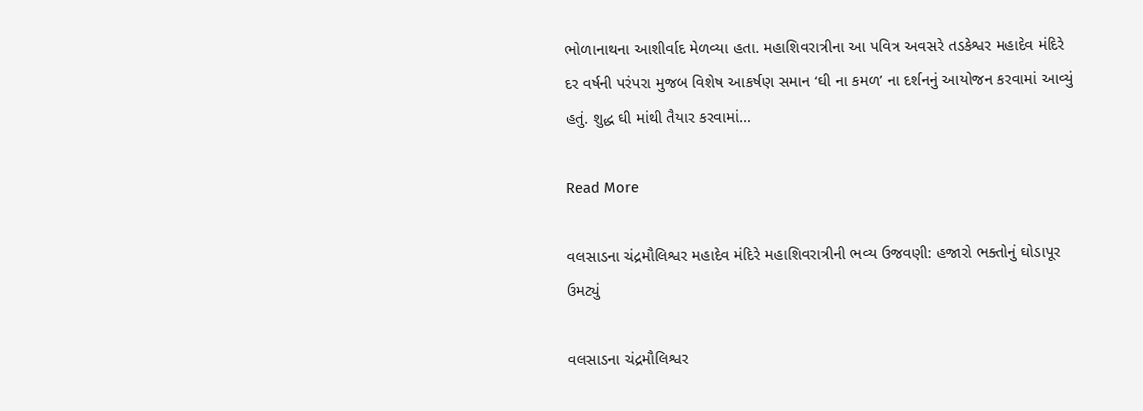ભોળાનાથના આશીર્વાદ મેળવ્યા હતા. મહાશિવરાત્રીના આ પવિત્ર અવસરે તડકેશ્વર મહાદેવ મંદિરે દર વર્ષની પરંપરા મુજબ વિશેષ આકર્ષણ સમાન ‘ઘી ના કમળ’ ના દર્શનનું આયોજન કરવામાં આવ્યું હતું. શુદ્ધ ઘી માંથી તૈયાર કરવામાં…

Read More

વલસાડના ચંદ્રમૌલિશ્વર મહાદેવ મંદિરે મહાશિવરાત્રીની ભવ્ય ઉજવણી: હજારો ભક્તોનું ઘોડાપૂર ઉમટ્યું

વલસાડના ચંદ્રમૌલિશ્વર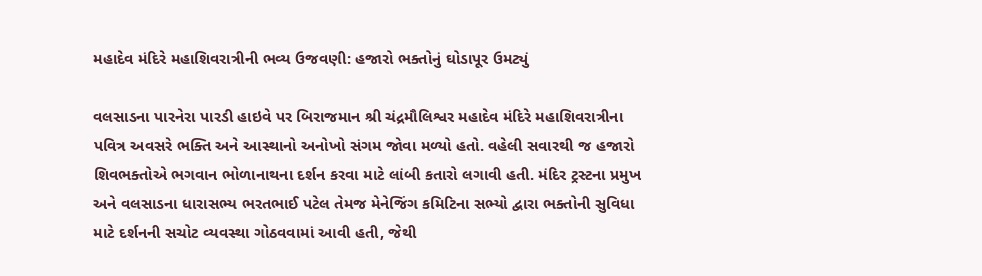મહાદેવ મંદિરે મહાશિવરાત્રીની ભવ્ય ઉજવણી: હજારો ભક્તોનું ઘોડાપૂર ઉમટ્યું

વલસાડના પારનેરા પારડી હાઇવે પર બિરાજમાન શ્રી ચંદ્રમૌલિશ્વર મહાદેવ મંદિરે મહાશિવરાત્રીના પવિત્ર અવસરે ભક્તિ અને આસ્થાનો અનોખો સંગમ જોવા મળ્યો હતો. વહેલી સવારથી જ હજારો શિવભક્તોએ ભગવાન ભોળાનાથના દર્શન કરવા માટે લાંબી કતારો લગાવી હતી. મંદિર ટ્રસ્ટના પ્રમુખ અને વલસાડના ધારાસભ્ય ભરતભાઈ પટેલ તેમજ મેનેજિંગ કમિટિના સભ્યો દ્વારા ભક્તોની સુવિધા માટે દર્શનની સચોટ વ્યવસ્થા ગોઠવવામાં આવી હતી, જેથી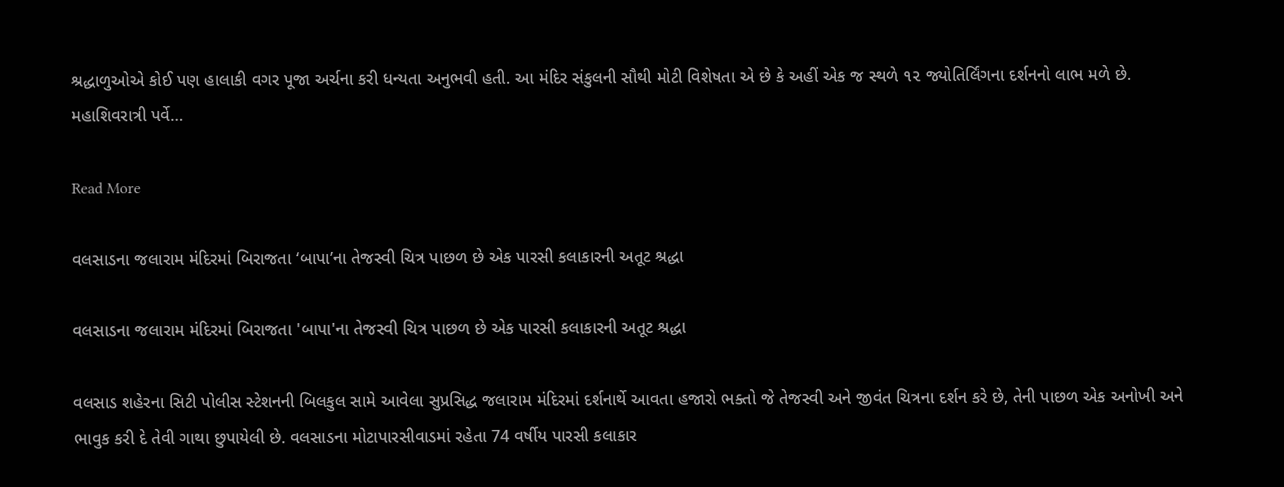શ્રદ્ધાળુઓએ કોઈ પણ હાલાકી વગર પૂજા અર્ચના કરી ધન્યતા અનુભવી હતી. આ મંદિર સંકુલની સૌથી મોટી વિશેષતા એ છે કે અહીં એક જ સ્થળે ૧૨ જ્યોતિર્લિંગના દર્શનનો લાભ મળે છે. મહાશિવરાત્રી પર્વે…

Read More

વલસાડના જલારામ મંદિરમાં બિરાજતા ‘બાપા’ના તેજસ્વી ચિત્ર પાછળ છે એક પારસી કલાકારની અતૂટ શ્રદ્ધા

વલસાડના જલારામ મંદિરમાં બિરાજતા 'બાપા'ના તેજસ્વી ચિત્ર પાછળ છે એક પારસી કલાકારની અતૂટ શ્રદ્ધા

વલસાડ શહેરના સિટી પોલીસ સ્ટેશનની બિલકુલ સામે આવેલા સુપ્રસિદ્ધ જલારામ મંદિરમાં દર્શનાર્થે આવતા હજારો ભક્તો જે તેજસ્વી અને જીવંત ચિત્રના દર્શન કરે છે, તેની પાછળ એક અનોખી અને ભાવુક કરી દે તેવી ગાથા છુપાયેલી છે. વલસાડના મોટાપારસીવાડમાં રહેતા 74 વર્ષીય પારસી કલાકાર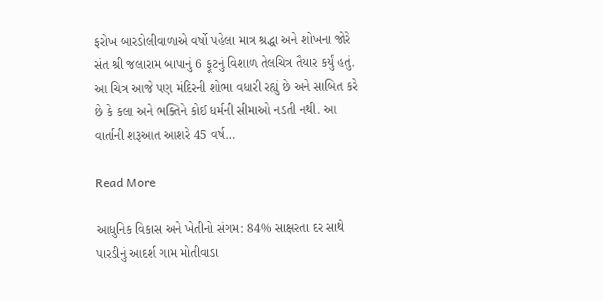ફરોખ બારડોલીવાળાએ વર્ષો પહેલા માત્ર શ્રદ્ધા અને શોખના જોરે સંત શ્રી જલારામ બાપાનું 6 ફૂટનું વિશાળ તેલચિત્ર તૈયાર કર્યું હતું. આ ચિત્ર આજે પણ મંદિરની શોભા વધારી રહ્યું છે અને સાબિત કરે છે કે કલા અને ભક્તિને કોઈ ધર્મની સીમાઓ નડતી નથી. આ વાર્તાની શરૂઆત આશરે 45 વર્ષ…

Read More

આધુનિક વિકાસ અને ખેતીનો સંગમ: 84% સાક્ષરતા દર સાથે પારડીનું આદર્શ ગામ મોતીવાડા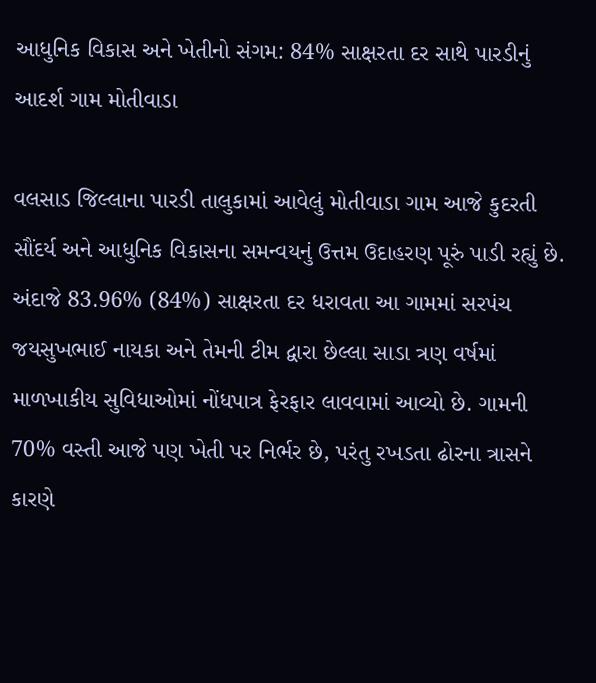આધુનિક વિકાસ અને ખેતીનો સંગમ: 84% સાક્ષરતા દર સાથે પારડીનું આદર્શ ગામ મોતીવાડા

વલસાડ જિલ્લાના પારડી તાલુકામાં આવેલું મોતીવાડા ગામ આજે કુદરતી સૌંદર્ય અને આધુનિક વિકાસના સમન્વયનું ઉત્તમ ઉદાહરણ પૂરું પાડી રહ્યું છે. અંદાજે 83.96% (84%) સાક્ષરતા દર ધરાવતા આ ગામમાં સરપંચ જયસુખભાઈ નાયકા અને તેમની ટીમ દ્વારા છેલ્લા સાડા ત્રણ વર્ષમાં માળખાકીય સુવિધાઓમાં નોંધપાત્ર ફેરફાર લાવવામાં આવ્યો છે. ગામની 70% વસ્તી આજે પણ ખેતી પર નિર્ભર છે, પરંતુ રખડતા ઢોરના ત્રાસને કારણે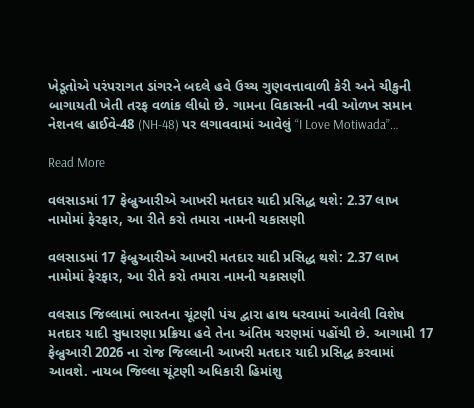ખેડૂતોએ પરંપરાગત ડાંગરને બદલે હવે ઉચ્ચ ગુણવત્તાવાળી કેરી અને ચીકુની બાગાયતી ખેતી તરફ વળાંક લીધો છે. ગામના વિકાસની નવી ઓળખ સમાન નેશનલ હાઈવે-48 (NH-48) પર લગાવવામાં આવેલું “I Love Motiwada”…

Read More

વલસાડમાં 17 ફેબ્રુઆરીએ આખરી મતદાર યાદી પ્રસિદ્ધ થશે: 2.37 લાખ નામોમાં ફેરફાર, આ રીતે કરો તમારા નામની ચકાસણી

વલસાડમાં 17 ફેબ્રુઆરીએ આખરી મતદાર યાદી પ્રસિદ્ધ થશે: 2.37 લાખ નામોમાં ફેરફાર, આ રીતે કરો તમારા નામની ચકાસણી

વલસાડ જિલ્લામાં ભારતના ચૂંટણી પંચ દ્વારા હાથ ધરવામાં આવેલી વિશેષ મતદાર યાદી સુધારણા પ્રક્રિયા હવે તેના અંતિમ ચરણમાં પહોંચી છે. આગામી 17 ફેબ્રુઆરી 2026 ના રોજ જિલ્લાની આખરી મતદાર યાદી પ્રસિદ્ધ કરવામાં આવશે. નાયબ જિલ્લા ચૂંટણી અધિકારી હિમાંશુ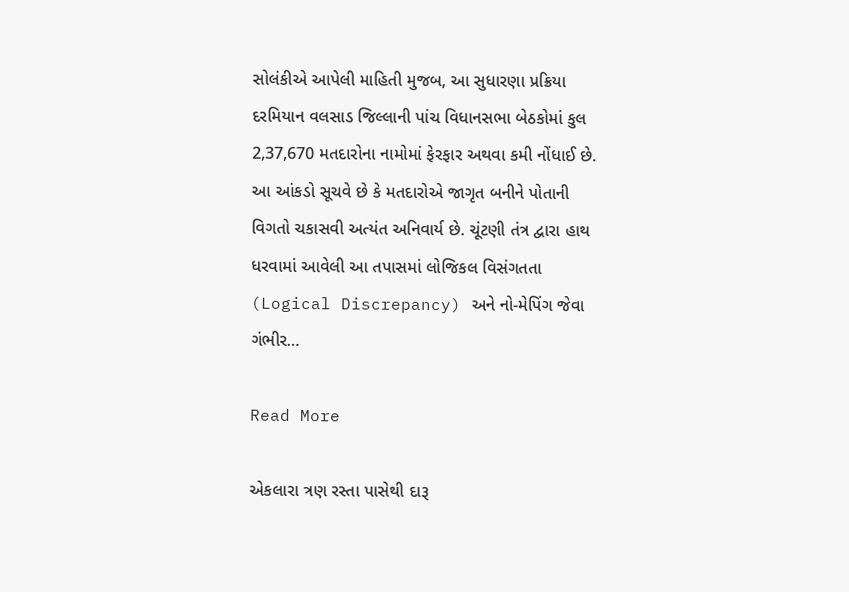સોલંકીએ આપેલી માહિતી મુજબ, આ સુધારણા પ્રક્રિયા દરમિયાન વલસાડ જિલ્લાની પાંચ વિધાનસભા બેઠકોમાં કુલ 2,37,670 મતદારોના નામોમાં ફેરફાર અથવા કમી નોંધાઈ છે. આ આંકડો સૂચવે છે કે મતદારોએ જાગૃત બનીને પોતાની વિગતો ચકાસવી અત્યંત અનિવાર્ય છે. ચૂંટણી તંત્ર દ્વારા હાથ ધરવામાં આવેલી આ તપાસમાં લોજિકલ વિસંગતતા (Logical Discrepancy) અને નો-મેપિંગ જેવા ગંભીર…

Read More

એકલારા ત્રણ રસ્તા પાસેથી દારૂ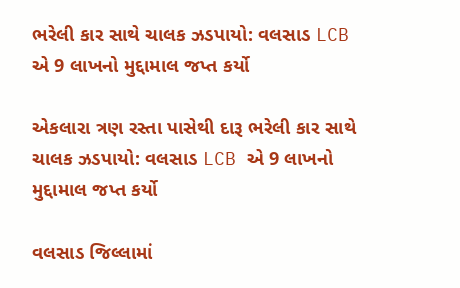ભરેલી કાર સાથે ચાલક ઝડપાયો: વલસાડ LCB એ 9 લાખનો મુદ્દામાલ જપ્ત કર્યો

એકલારા ત્રણ રસ્તા પાસેથી દારૂ ભરેલી કાર સાથે ચાલક ઝડપાયો: વલસાડ LCB એ 9 લાખનો મુદ્દામાલ જપ્ત કર્યો

વલસાડ જિલ્લામાં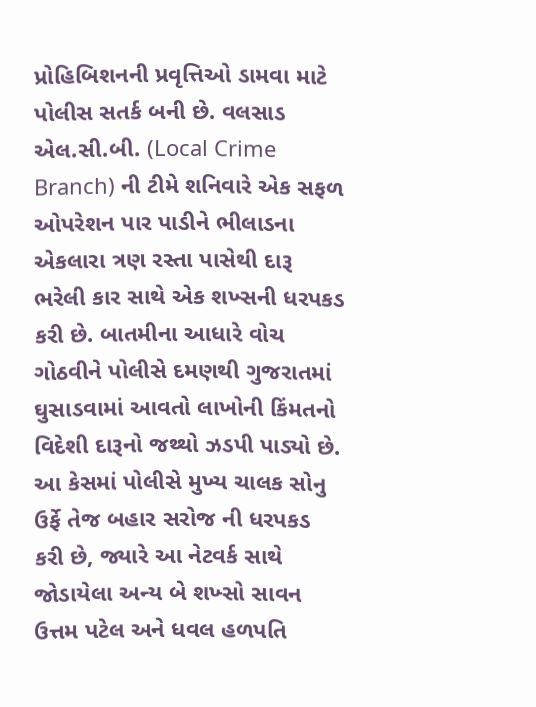પ્રોહિબિશનની પ્રવૃત્તિઓ ડામવા માટે પોલીસ સતર્ક બની છે. વલસાડ એલ.સી.બી. (Local Crime Branch) ની ટીમે શનિવારે એક સફળ ઓપરેશન પાર પાડીને ભીલાડના એકલારા ત્રણ રસ્તા પાસેથી દારૂ ભરેલી કાર સાથે એક શખ્સની ધરપકડ કરી છે. બાતમીના આધારે વોચ ગોઠવીને પોલીસે દમણથી ગુજરાતમાં ઘુસાડવામાં આવતો લાખોની કિંમતનો વિદેશી દારૂનો જથ્થો ઝડપી પાડ્યો છે. આ કેસમાં પોલીસે મુખ્ય ચાલક સોનુ ઉર્ફે તેજ બહાર સરોજ ની ધરપકડ કરી છે, જ્યારે આ નેટવર્ક સાથે જોડાયેલા અન્ય બે શખ્સો સાવન ઉત્તમ પટેલ અને ધવલ હળપતિ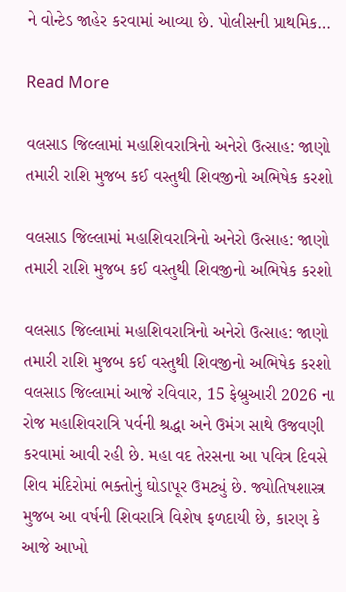ને વોન્ટેડ જાહેર કરવામાં આવ્યા છે. પોલીસની પ્રાથમિક…

Read More

વલસાડ જિલ્લામાં મહાશિવરાત્રિનો અનેરો ઉત્સાહ: જાણો તમારી રાશિ મુજબ કઈ વસ્તુથી શિવજીનો અભિષેક કરશો

વલસાડ જિલ્લામાં મહાશિવરાત્રિનો અનેરો ઉત્સાહ: જાણો તમારી રાશિ મુજબ કઈ વસ્તુથી શિવજીનો અભિષેક કરશો

વલસાડ જિલ્લામાં મહાશિવરાત્રિનો અનેરો ઉત્સાહ: જાણો તમારી રાશિ મુજબ કઈ વસ્તુથી શિવજીનો અભિષેક કરશો વલસાડ જિલ્લામાં આજે રવિવાર, 15 ફેબ્રુઆરી 2026 ના રોજ મહાશિવરાત્રિ પર્વની શ્રદ્ધા અને ઉમંગ સાથે ઉજવણી કરવામાં આવી રહી છે. મહા વદ તેરસના આ પવિત્ર દિવસે શિવ મંદિરોમાં ભક્તોનું ઘોડાપૂર ઉમટ્યું છે. જ્યોતિષશાસ્ત્ર મુજબ આ વર્ષની શિવરાત્રિ વિશેષ ફળદાયી છે, કારણ કે આજે આખો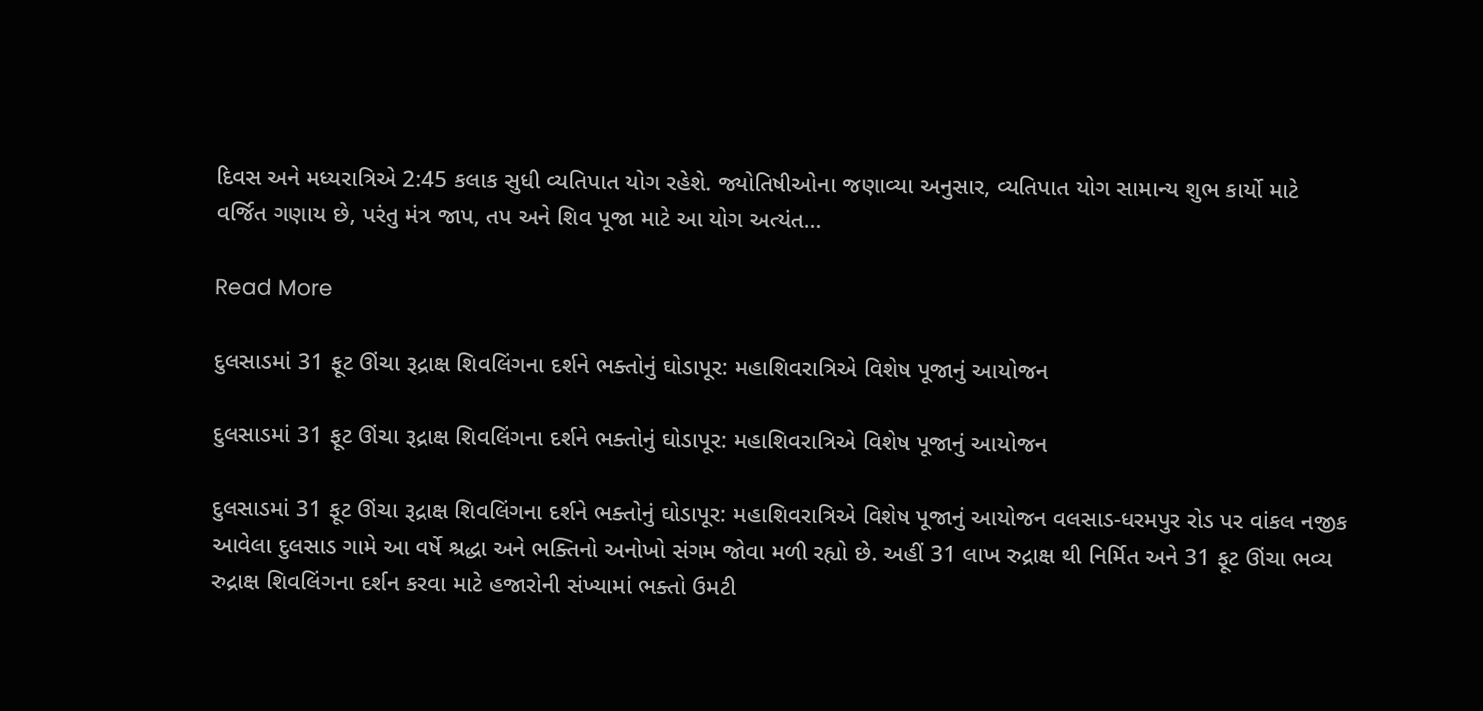દિવસ અને મધ્યરાત્રિએ 2:45 કલાક સુધી વ્યતિપાત યોગ રહેશે. જ્યોતિષીઓના જણાવ્યા અનુસાર, વ્યતિપાત યોગ સામાન્ય શુભ કાર્યો માટે વર્જિત ગણાય છે, પરંતુ મંત્ર જાપ, તપ અને શિવ પૂજા માટે આ યોગ અત્યંત…

Read More

દુલસાડમાં 31 ફૂટ ઊંચા રૂદ્રાક્ષ શિવલિંગના દર્શને ભક્તોનું ઘોડાપૂર: મહાશિવરાત્રિએ વિશેષ પૂજાનું આયોજન

દુલસાડમાં 31 ફૂટ ઊંચા રૂદ્રાક્ષ શિવલિંગના દર્શને ભક્તોનું ઘોડાપૂર: મહાશિવરાત્રિએ વિશેષ પૂજાનું આયોજન

દુલસાડમાં 31 ફૂટ ઊંચા રૂદ્રાક્ષ શિવલિંગના દર્શને ભક્તોનું ઘોડાપૂર: મહાશિવરાત્રિએ વિશેષ પૂજાનું આયોજન વલસાડ-ધરમપુર રોડ પર વાંકલ નજીક આવેલા દુલસાડ ગામે આ વર્ષે શ્રદ્ધા અને ભક્તિનો અનોખો સંગમ જોવા મળી રહ્યો છે. અહીં 31 લાખ રુદ્રાક્ષ થી નિર્મિત અને 31 ફૂટ ઊંચા ભવ્ય રુદ્રાક્ષ શિવલિંગના દર્શન કરવા માટે હજારોની સંખ્યામાં ભક્તો ઉમટી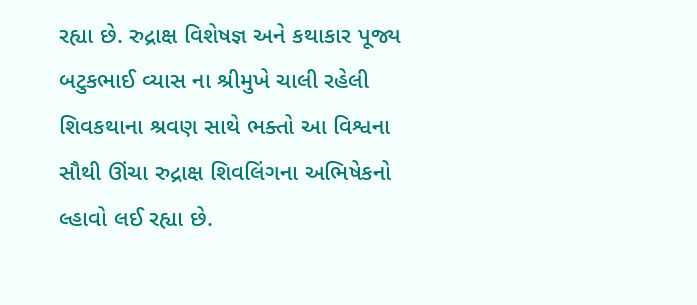રહ્યા છે. રુદ્રાક્ષ વિશેષજ્ઞ અને કથાકાર પૂજ્ય બટુકભાઈ વ્યાસ ના શ્રીમુખે ચાલી રહેલી શિવકથાના શ્રવણ સાથે ભક્તો આ વિશ્વના સૌથી ઊંચા રુદ્રાક્ષ શિવલિંગના અભિષેકનો લ્હાવો લઈ રહ્યા છે.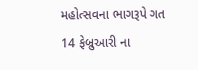મહોત્સવના ભાગરૂપે ગત 14 ફેબ્રુઆરી ના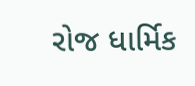રોજ ધાર્મિક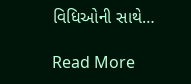વિધિઓની સાથે…

Read More